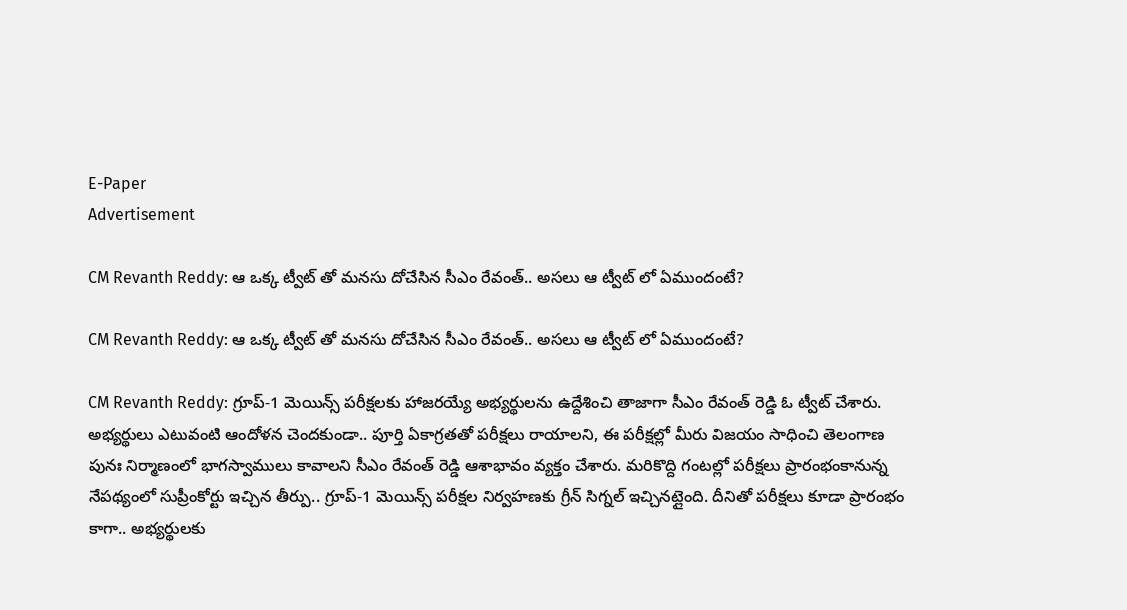E-Paper
Advertisement

CM Revanth Reddy: ఆ ఒక్క ట్వీట్ తో మనసు దోచేసిన సీఎం రేవంత్.. అసలు ఆ ట్వీట్ లో ఏముందంటే?

CM Revanth Reddy: ఆ ఒక్క ట్వీట్ తో మనసు దోచేసిన సీఎం రేవంత్.. అసలు ఆ ట్వీట్ లో ఏముందంటే?

CM Revanth Reddy: గ్రూప్-1 మెయిన్స్ పరీక్షలకు హాజరయ్యే అభ్యర్థులను ఉద్దేశించి తాజాగా సీఎం రేవంత్ రెడ్డి ఓ ట్వీట్ చేశారు. అభ్యర్థులు ఎటువంటి ఆందోళన చెందకుండా.. పూర్తి ఏకాగ్రతతో పరీక్షలు రాయాలని, ఈ పరీక్షల్లో మీరు విజయం సాధించి తెలంగాణ పునః నిర్మాణంలో భాగస్వాములు కావాలని సీఎం రేవంత్ రెడ్డి ఆశాభావం వ్యక్తం చేశారు. మరికొద్ది గంటల్లో పరీక్షలు ప్రారంభంకానున్న నేపథ్యంలో సుప్రీంకోర్టు ఇచ్చిన తీర్పు.. గ్రూప్-1 మెయిన్స్ పరీక్షల నిర్వహణకు గ్రీన్ సిగ్నల్ ఇచ్చినట్లైంది. దీనితో పరీక్షలు కూడా ప్రారంభం కాగా.. అభ్యర్థులకు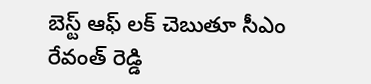బెస్ట్ ఆఫ్ లక్ చెబుతూ సీఎం రేవంత్ రెడ్డి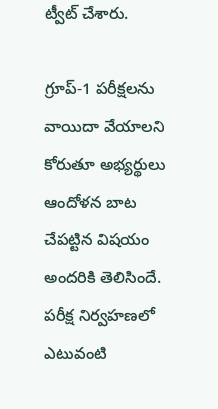ట్వీట్ చేశారు.

గ్రూప్-1 పరీక్షలను వాయిదా వేయాలని కోరుతూ అభ్యర్థులు ఆందోళన బాట చేపట్టిన విషయం అందరికి తెలిసిందే. పరీక్ష నిర్వహణలో ఎటువంటి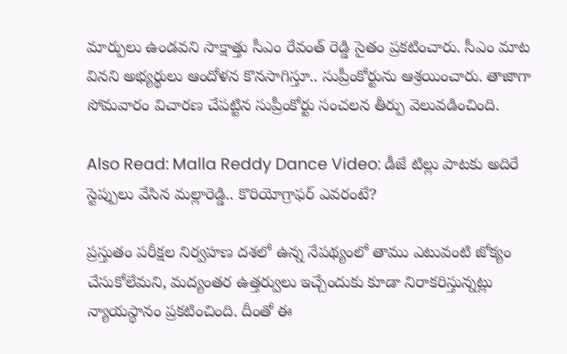మార్పులు ఉండవని సాక్షాత్తు సీఎం రేవంత్ రెడ్డి సైతం ప్రకటించారు. సీఎం మాట వినని అభ్యర్థులు ఆందోళన కొనసాగిస్తూ.. సుప్రీంకోర్టును ఆశ్రయించారు. తాజాగా సోమవారం విచారణ చేపట్టిన సుప్రీంకోర్టు సంచలన తీర్పు వెలువడించింది.

Also Read: Malla Reddy Dance Video: డీజే టిల్లు పాటకు అదిరే స్టెప్పులు వేసిన మల్లారెడ్డి.. కొరియోగ్రాఫర్ ఎవరంటే?

ప్రస్తుతం పరీక్షల నిర్వహణ దశలో ఉన్న నేపథ్యంలో తాము ఎటువంటి జోక్యం చేసుకోలేమని, మద్యంతర ఉత్తర్వులు ఇచ్చేందుకు కూడా నిరాకరిస్తున్నట్లు న్యాయస్థానం ప్రకటించింది. దీంతో ఈ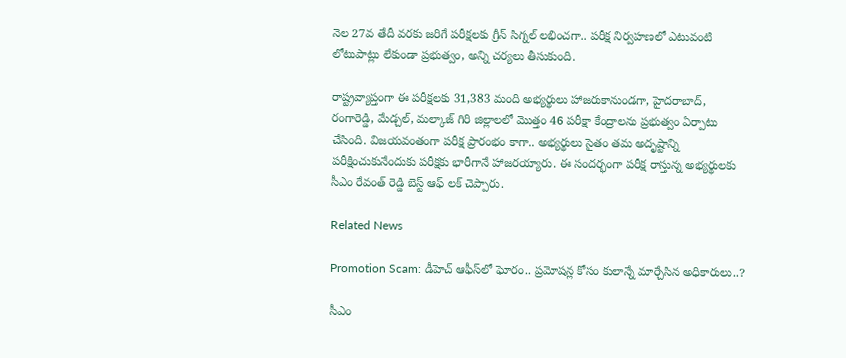నెల 27వ తేదీ వరకు జరిగే పరీక్షలకు గ్రీన్ సిగ్నల్ లభించగా.. పరీక్ష నిర్వహణలో ఎటువంటి లోటుపాట్లు లేకుండా ప్రభుత్వం, అన్ని చర్యలు తీసుకుంది.

రాష్ట్రవ్యాప్తంగా ఈ పరీక్షలకు 31,383 మంది అభ్యర్థులు హాజరుకానుండగా, హైదరాబాద్, రంగారెడ్డి, మేడ్చల్, మల్కాజ్ గిరి జిల్లాలలో మొత్తం 46 పరీక్షా కేంద్రాలను ప్రభుత్వం ఏర్పాటు చేసింది. విజయవంతంగా పరీక్ష ప్రారంభం కాగా.. అభ్యర్థులు సైతం తమ అదృష్టాన్ని పరీక్షించుకునేందుకు పరీక్షకు భారీగానే హాజరయ్యారు. ఈ సందర్భంగా పరీక్ష రాస్తున్న అభ్యర్థులకు సీఎం రేవంత్ రెడ్డి బెస్ట్ ఆఫ్ లక్ చెప్పారు.

Related News

Promotion Scam: డీహెచ్ ఆఫీస్‌లో ఘోరం.. ప్రమోషన్ల కోసం కులాన్నే మార్చేసిన అధికారులు..?

సీఎం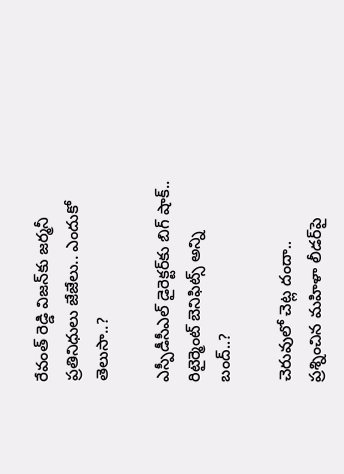రేవంత్ రెడ్డి విజన్‌కు జర్మనీ ప్రతినిధులు జేజేలు.. ఎందుకో తెలుసా..?

ఎస్పీడీసీఎల్ డైరెక్టర్‌కు బిగ్ షాక్.. రిటైర్మెంట్ బెనిఫిట్స్ అన్ని బంద్..?

చెరువులో చెట్ల దందా.. ప్రశ్నించిన మహిళా లీడర్‌పై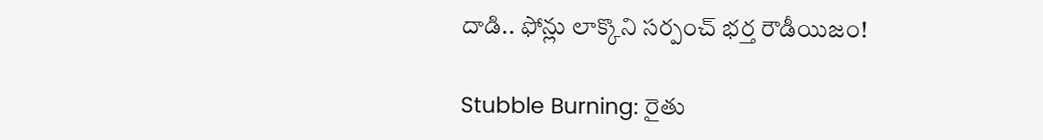దాడి.. ఫోన్లు లాక్కొని సర్పంచ్ భర్త రౌడీయిజం!

Stubble Burning: రైతు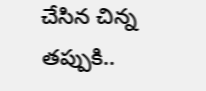చేసిన చిన్న తప్పుకి..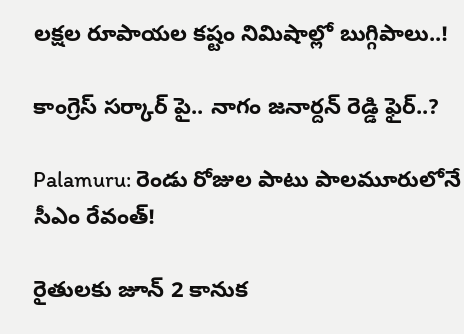లక్షల రూపాయల కష్టం నిమిషాల్లో బుగ్గిపాలు..!

కాంగ్రెస్ సర్కార్‌ పై.. నాగం జనార్దన్ రెడ్డి ఫైర్..?

Palamuru: రెండు రోజుల పాటు పాలమూరులోనే సీఎం రేవంత్!

రైతులకు జూన్ 2 కానుక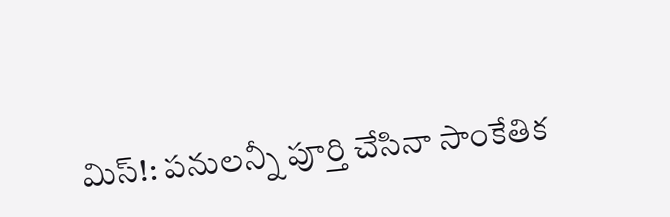మిస్!: పనులన్నీ పూర్తి చేసినా సాంకేతిక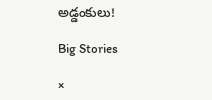అడ్డంకులు!

Big Stories

×